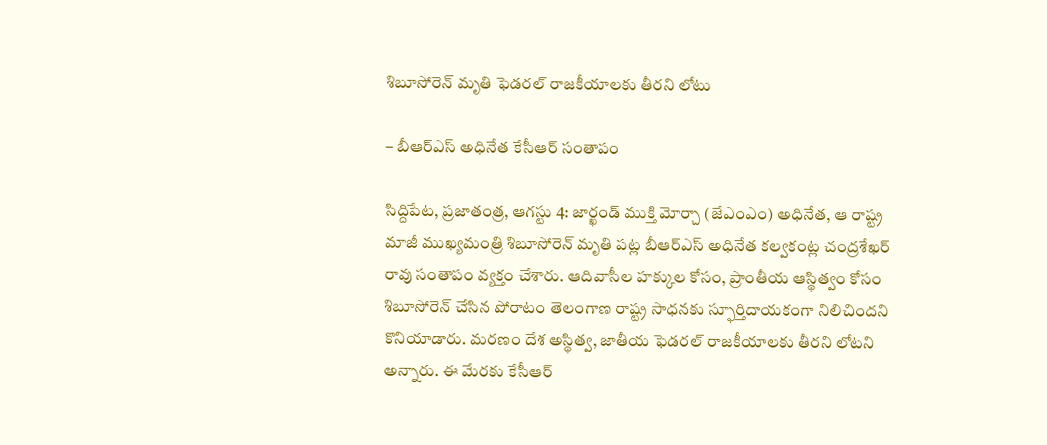శిబూసోరెన్‌ మృతి ఫెడరల్‌ రాజకీయాలకు తీరని లోటు

– బీఆర్‌ఎస్‌ అధినేత కేసీఆర్‌ సంతాపం

సిద్దిపేట, ప్రజాతంత్ర, ఆగస్టు 4: జార్ఖండ్‌ ముక్తి మోర్చా (జేఎంఎం) అధినేత, ఆ రాష్ట్ర మాజీ ముఖ్యమంత్రి శిబూసోరెన్‌ మృతి పట్ల బీఆర్‌ఎస్‌ అధినేత కల్వకంట్ల చంద్రశేఖర్‌ రావు సంతాపం వ్యక్తం చేశారు. ఆదివాసీల హక్కుల కోసం, ప్రాంతీయ ఆస్థిత్వం కోసం శిబూసోరెన్‌ చేసిన పోరాటం తెలంగాణ రాష్ట్ర సాధనకు స్ఫూర్తిదాయకంగా నిలిచిందని కొనియాడారు. మరణం దేశ అస్థిత్వ, జాతీయ ఫెడరల్‌ రాజకీయాలకు తీరని లోటని అన్నారు. ఈ మేరకు కేసీఆర్‌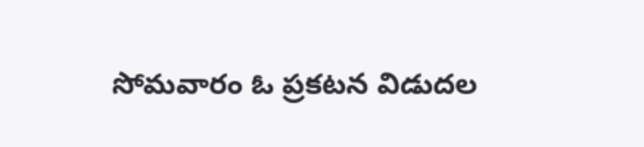సోమవారం ఓ ప్రకటన విడుదల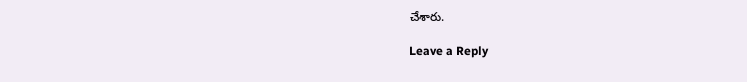చేశారు.

Leave a Reply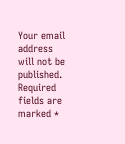Your email address will not be published. Required fields are marked *